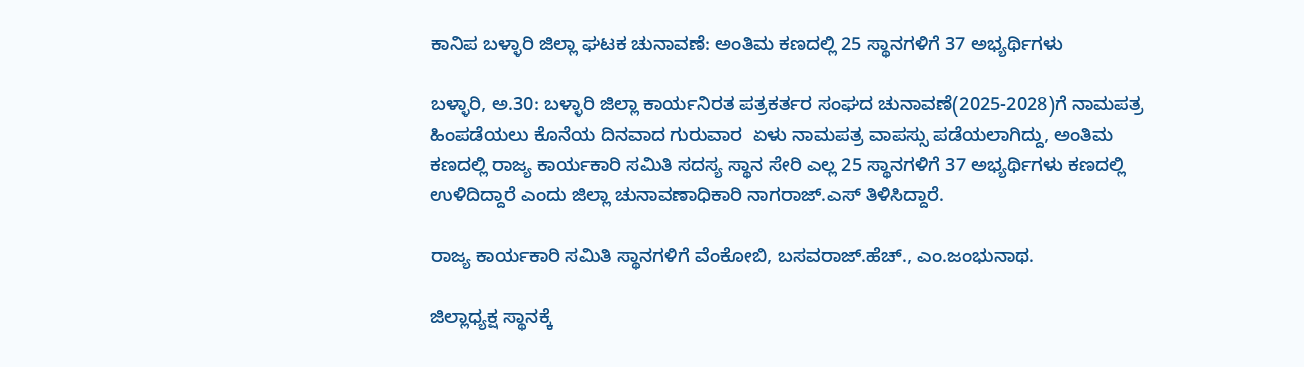ಕಾನಿಪ ಬಳ್ಳಾರಿ ಜಿಲ್ಲಾ ಘಟಕ ಚುನಾವಣೆ: ಅಂತಿಮ ಕಣದಲ್ಲಿ 25 ಸ್ಥಾನಗಳಿಗೆ 37 ಅಭ್ಯರ್ಥಿಗಳು

ಬಳ್ಳಾರಿ, ಅ.30: ಬಳ್ಳಾರಿ ಜಿಲ್ಲಾ ಕಾರ್ಯನಿರತ ಪತ್ರಕರ್ತರ ಸಂಘದ ಚುನಾವಣೆ(2025-2028)ಗೆ ನಾಮಪತ್ರ ಹಿಂಪಡೆಯಲು ಕೊನೆಯ ದಿನವಾದ ಗುರುವಾರ  ಏಳು ನಾಮಪತ್ರ ವಾಪಸ್ಸು ಪಡೆಯಲಾಗಿದ್ದು, ಅಂತಿಮ ಕಣದಲ್ಲಿ ರಾಜ್ಯ ಕಾರ್ಯಕಾರಿ ಸಮಿತಿ ಸದಸ್ಯ ಸ್ಥಾನ ಸೇರಿ ಎಲ್ಲ 25 ಸ್ಥಾನಗಳಿಗೆ 37 ಅಭ್ಯರ್ಥಿಗಳು ಕಣದಲ್ಲಿ ಉಳಿದಿದ್ದಾರೆ ಎಂದು ಜಿಲ್ಲಾ ಚುನಾವಣಾಧಿಕಾರಿ ನಾಗರಾಜ್.ಎಸ್ ತಿಳಿಸಿದ್ದಾರೆ.

ರಾಜ್ಯ ಕಾರ್ಯಕಾರಿ ಸಮಿತಿ ಸ್ಥಾನಗಳಿಗೆ ವೆಂಕೋಬಿ, ಬಸವರಾಜ್.ಹೆಚ್., ಎಂ.ಜಂಭುನಾಥ.

ಜಿಲ್ಲಾಧ್ಯಕ್ಷ ಸ್ಥಾನಕ್ಕೆ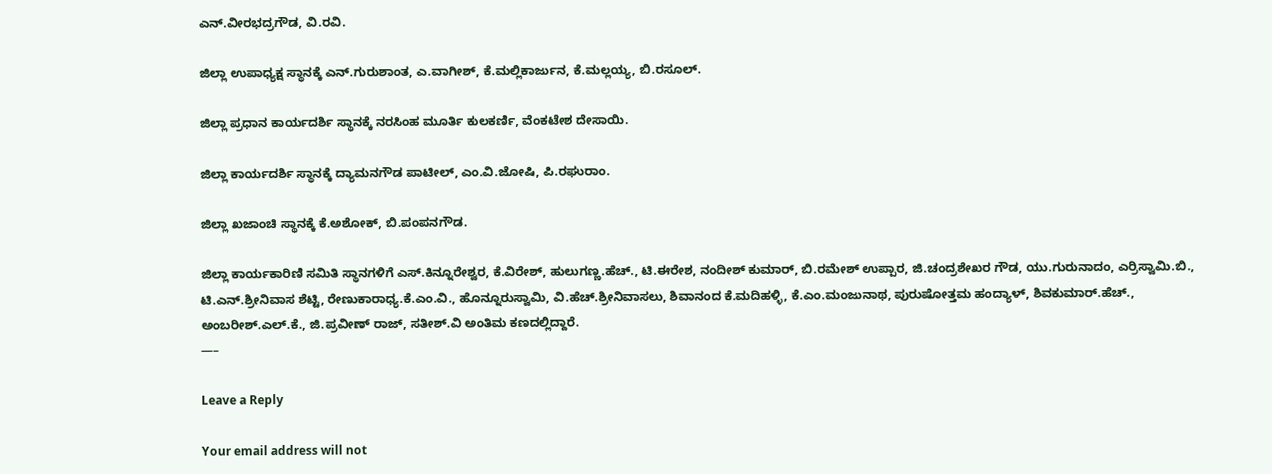ಎನ್.ವೀರಭದ್ರಗೌಡ, ವಿ.ರವಿ.

ಜಿಲ್ಲಾ ಉಪಾಧ್ಯಕ್ಷ ಸ್ಥಾನಕ್ಕೆ ಎನ್.ಗುರುಶಾಂತ, ಎ.ವಾಗೀಶ್, ಕೆ.ಮಲ್ಲಿಕಾರ್ಜುನ, ಕೆ.ಮಲ್ಲಯ್ಯ, ಬಿ.ರಸೂಲ್.

ಜಿಲ್ಲಾ ಪ್ರಧಾನ ಕಾರ್ಯದರ್ಶಿ ಸ್ಥಾನಕ್ಕೆ ನರಸಿಂಹ ಮೂರ್ತಿ ಕುಲಕರ್ಣಿ, ವೆಂಕಟೇಶ ದೇಸಾಯಿ.

ಜಿಲ್ಲಾ ಕಾರ್ಯದರ್ಶಿ ಸ್ಥಾನಕ್ಕೆ ದ್ಯಾಮನಗೌಡ ಪಾಟೀಲ್, ಎಂ.ವಿ.ಜೋಷಿ, ಪಿ.ರಘುರಾಂ.

ಜಿಲ್ಲಾ ಖಜಾಂಚಿ ಸ್ಥಾನಕ್ಕೆ ಕೆ.ಅಶೋಕ್, ಬಿ.ಪಂಪನಗೌಡ.

ಜಿಲ್ಲಾ ಕಾರ್ಯಕಾರಿಣಿ ಸಮಿತಿ ಸ್ಥಾನಗಳಿಗೆ ಎಸ್.ಕಿನ್ನೂರೇಶ್ವರ, ಕೆ.ವಿರೇಶ್, ಹುಲುಗಣ್ಣ.ಹೆಚ್., ಟಿ.ಈರೇಶ, ನಂದೀಶ್ ಕುಮಾರ್, ಬಿ.ರಮೇಶ್ ಉಪ್ಪಾರ, ಜಿ.ಚಂದ್ರಶೇಖರ ಗೌಡ, ಯು.ಗುರುನಾದಂ, ಎರ‍್ರಿಸ್ವಾಮಿ.ಬಿ., ಟಿ.ಎನ್.ಶ್ರೀನಿವಾಸ ಶೆಟ್ಟಿ, ರೇಣುಕಾರಾಧ್ಯ.ಕೆ.ಎಂ.ವಿ., ಹೊನ್ನೂರುಸ್ವಾಮಿ, ವಿ.ಹೆಚ್.ಶ್ರೀನಿವಾಸಲು, ಶಿವಾನಂದ ಕೆ.ಮದಿಹಳ್ಳಿ, ಕೆ.ಎಂ.ಮಂಜುನಾಥ, ಪುರುಷೋತ್ತಮ ಹಂದ್ಯಾಳ್, ಶಿವಕುಮಾರ್.ಹೆಚ್., ಅಂಬರೀಶ್.ಎಲ್.ಕೆ., ಜಿ.ಪ್ರವೀಣ್ ರಾಜ್, ಸತೀಶ್.ವಿ ಅಂತಿಮ ಕಣದಲ್ಲಿದ್ದಾರೆ.
—–

Leave a Reply

Your email address will not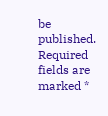be published. Required fields are marked *